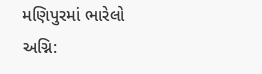મણિપુરમાં ભારેલો અગ્નિ: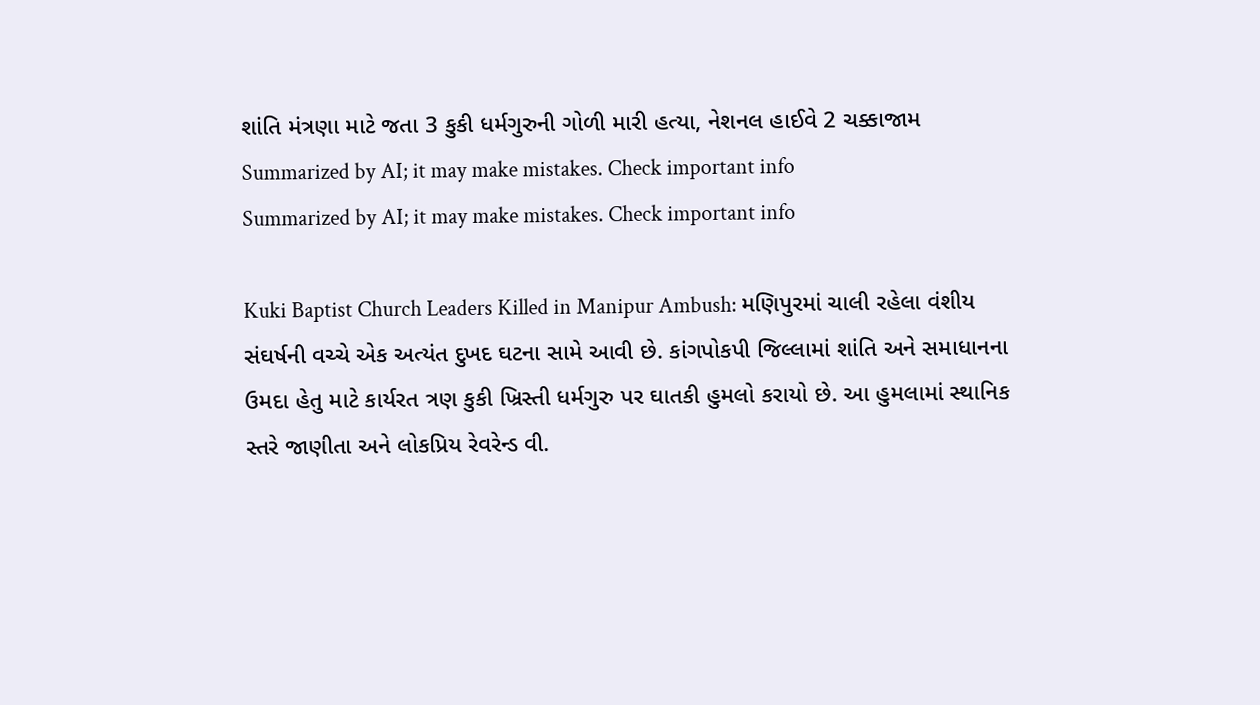શાંતિ મંત્રણા માટે જતા 3 કુકી ધર્મગુરુની ગોળી મારી હત્યા, નેશનલ હાઈવે 2 ચક્કાજામ
Summarized by AI; it may make mistakes. Check important info
Summarized by AI; it may make mistakes. Check important info

Kuki Baptist Church Leaders Killed in Manipur Ambush: મણિપુરમાં ચાલી રહેલા વંશીય સંઘર્ષની વચ્ચે એક અત્યંત દુખદ ઘટના સામે આવી છે. કાંગપોકપી જિલ્લામાં શાંતિ અને સમાધાનના ઉમદા હેતુ માટે કાર્યરત ત્રણ કુકી ખ્રિસ્તી ધર્મગુરુ પર ઘાતકી હુમલો કરાયો છે. આ હુમલામાં સ્થાનિક સ્તરે જાણીતા અને લોકપ્રિય રેવરેન્ડ વી.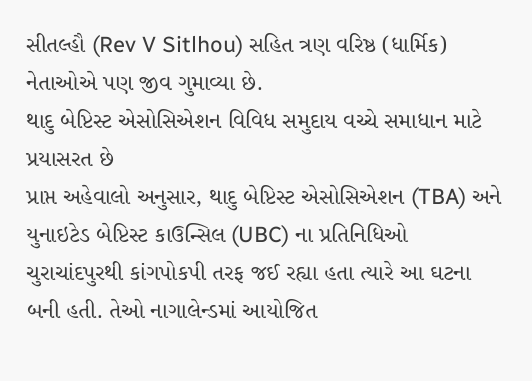સીતલ્હૌ (Rev V Sitlhou) સહિત ત્રણ વરિષ્ઠ (ધાર્મિક) નેતાઓએ પણ જીવ ગુમાવ્યા છે.
થાદુ બેપ્ટિસ્ટ એસોસિએશન વિવિધ સમુદાય વચ્ચે સમાધાન માટે પ્રયાસરત છે
પ્રાપ્ત અહેવાલો અનુસાર, થાદુ બેપ્ટિસ્ટ એસોસિએશન (TBA) અને યુનાઇટેડ બેપ્ટિસ્ટ કાઉન્સિલ (UBC) ના પ્રતિનિધિઓ ચુરાચાંદપુરથી કાંગપોકપી તરફ જઈ રહ્યા હતા ત્યારે આ ઘટના બની હતી. તેઓ નાગાલેન્ડમાં આયોજિત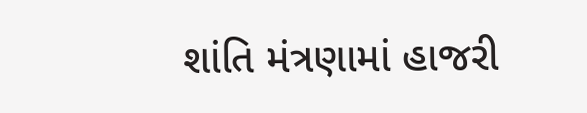શાંતિ મંત્રણામાં હાજરી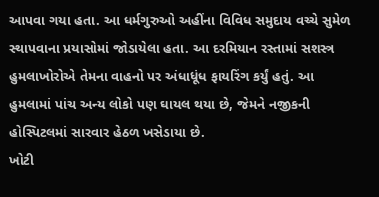આપવા ગયા હતા. આ ધર્મગુરુઓ અહીંના વિવિધ સમુદાય વચ્ચે સુમેળ સ્થાપવાના પ્રયાસોમાં જોડાયેલા હતા. આ દરમિયાન રસ્તામાં સશસ્ત્ર હુમલાખોરોએ તેમના વાહનો પર અંધાધૂંધ ફાયરિંગ કર્યું હતું. આ હુમલામાં પાંચ અન્ય લોકો પણ ઘાયલ થયા છે, જેમને નજીકની હોસ્પિટલમાં સારવાર હેઠળ ખસેડાયા છે.
ખોટી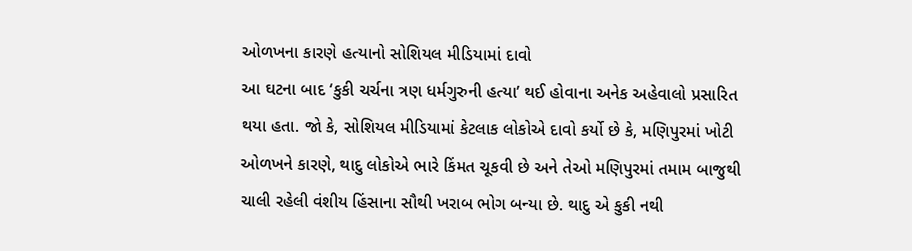ઓળખના કારણે હત્યાનો સોશિયલ મીડિયામાં દાવો
આ ઘટના બાદ ‘કુકી ચર્ચના ત્રણ ધર્મગુરુની હત્યા’ થઈ હોવાના અનેક અહેવાલો પ્રસારિત થયા હતા. જો કે, સોશિયલ મીડિયામાં કેટલાક લોકોએ દાવો કર્યો છે કે, મણિપુરમાં ખોટી ઓળખને કારણે, થાદુ લોકોએ ભારે કિંમત ચૂકવી છે અને તેઓ મણિપુરમાં તમામ બાજુથી ચાલી રહેલી વંશીય હિંસાના સૌથી ખરાબ ભોગ બન્યા છે. થાદુ એ કુકી નથી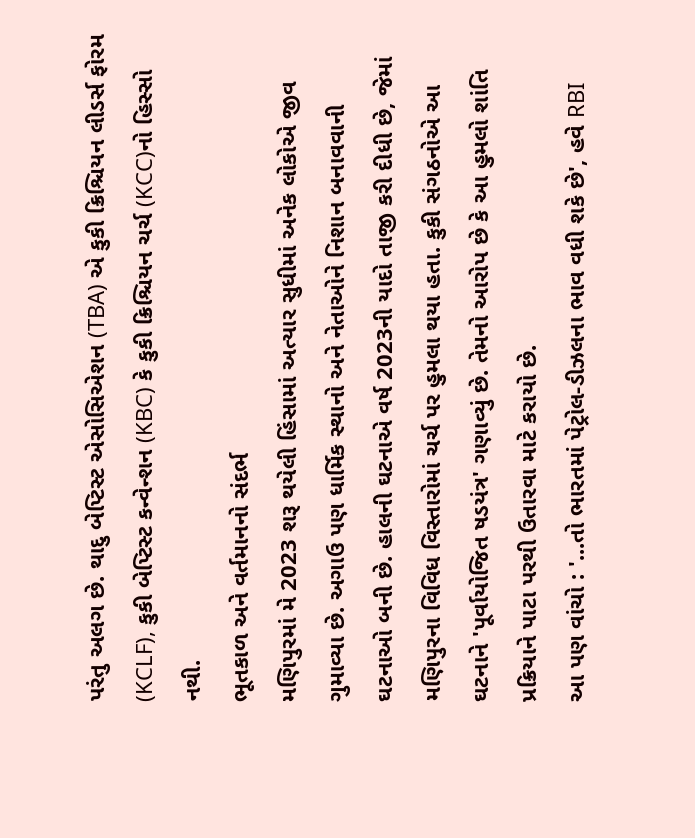પરંતુ અલગ છે. થાદુ બેપ્ટિસ્ટ એસોસિએશન (TBA) એ કુકી ક્રિશ્ચિયન લીડર્સ ફોરમ (KCLF), કુકી બેપ્ટિસ્ટ કન્વેન્શન (KBC) કે કુકી ક્રિશ્ચિયન ચર્ચ (KCC)નો હિસ્સો નથી.
ભૂતકાળ અને વર્તમાનનો સંદર્ભ
મણિપુરમાં મે 2023 શરૂ થયેલી હિંસામાં અત્યાર સુધીમાં અનેક લોકોએ જીવ ગુમાવ્યા છે. અગાઉ પણ ધાર્મિક સ્થાનો અને નેતાઓને નિશાન બનાવવાની ઘટનાઓ બની છે. હાલની ઘટનાએ વર્ષ 2023ની યાદો તાજી કરી દીધી છે, જેમાં મણિપુરના વિવિધ વિસ્તારોમાં ચર્ચ પર હુમલા થયા હતા. કુકી સંગઠનોએ આ ઘટનાને 'પૂર્વાયોજિત ષડયંત્ર' ગણાવ્યું છે. તેમનો આરોપ છે કે આ હુમલો શાંતિ પ્રક્રિયાને પાટા પરથી ઉતારવા માટે કરાયો છે.
આ પણ વાંચો : '...તો ભારતમાં પેટ્રોલ-ડીઝલના ભાવ વધી શકે છે', હવે RBI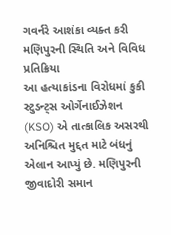ગવર્નરે આશંકા વ્યક્ત કરી
મણિપુરની સ્થિતિ અને વિવિધ પ્રતિક્રિયા
આ હત્યાકાંડના વિરોધમાં કુકી સ્ટુડન્ટ્સ ઓર્ગેનાઈઝેશન (KSO) એ તાત્કાલિક અસરથી અનિશ્ચિત મુદ્દત માટે બંધનું એલાન આપ્યું છે. મણિપુરની જીવાદોરી સમાન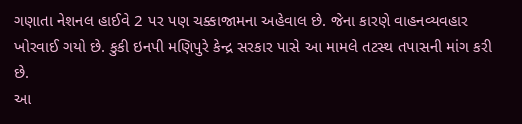ગણાતા નેશનલ હાઈવે 2 પર પણ ચક્કાજામના અહેવાલ છે. જેના કારણે વાહનવ્યવહાર ખોરવાઈ ગયો છે. કુકી ઇનપી મણિપુરે કેન્દ્ર સરકાર પાસે આ મામલે તટસ્થ તપાસની માંગ કરી છે.
આ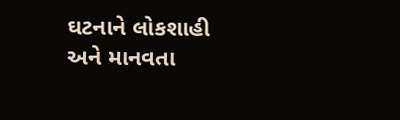ઘટનાને લોકશાહી અને માનવતા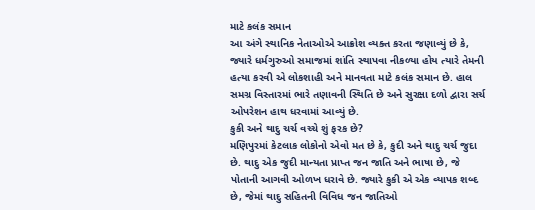માટે કલંક સમાન
આ અંગે સ્થાનિક નેતાઓએ આક્રોશ વ્યક્ત કરતા જણાવ્યું છે કે, જ્યારે ધર્મગુરુઓ સમાજમાં શાંતિ સ્થાપવા નીકળ્યા હોય ત્યારે તેમની હત્યા કરવી એ લોકશાહી અને માનવતા માટે કલંક સમાન છે. હાલ સમગ્ર વિસ્તારમાં ભારે તણાવની સ્થિતિ છે અને સુરક્ષા દળો દ્વારા સર્ચ ઓપરેશન હાથ ધરવામાં આવ્યું છે.
કુકી અને થાદુ ચર્ચ વચ્ચે શું ફરક છે?
મણિપુરમાં કેટલાક લોકોનો એવો મત છે કે, કુદી અને થાદુ ચર્ચ જુદા છે. થાદુ એક જુદી માન્યતા પ્રાપ્ત જન જાતિ અને ભાષા છે, જે પોતાની આગવી ઓળખ ધરાવે છે. જ્યારે કુકી એ એક વ્યાપક શબ્દ છે, જેમાં થાદુ સહિતની વિવિધ જન જાતિઓ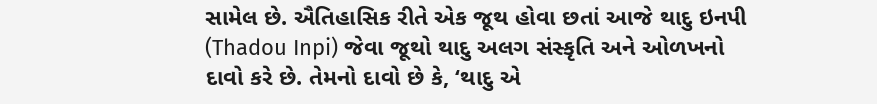સામેલ છે. ઐતિહાસિક રીતે એક જૂથ હોવા છતાં આજે થાદુ ઇનપી (Thadou Inpi) જેવા જૂથો થાદુ અલગ સંસ્કૃતિ અને ઓળખનો દાવો કરે છે. તેમનો દાવો છે કે, ‘થાદુ એ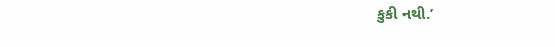કુકી નથી.’